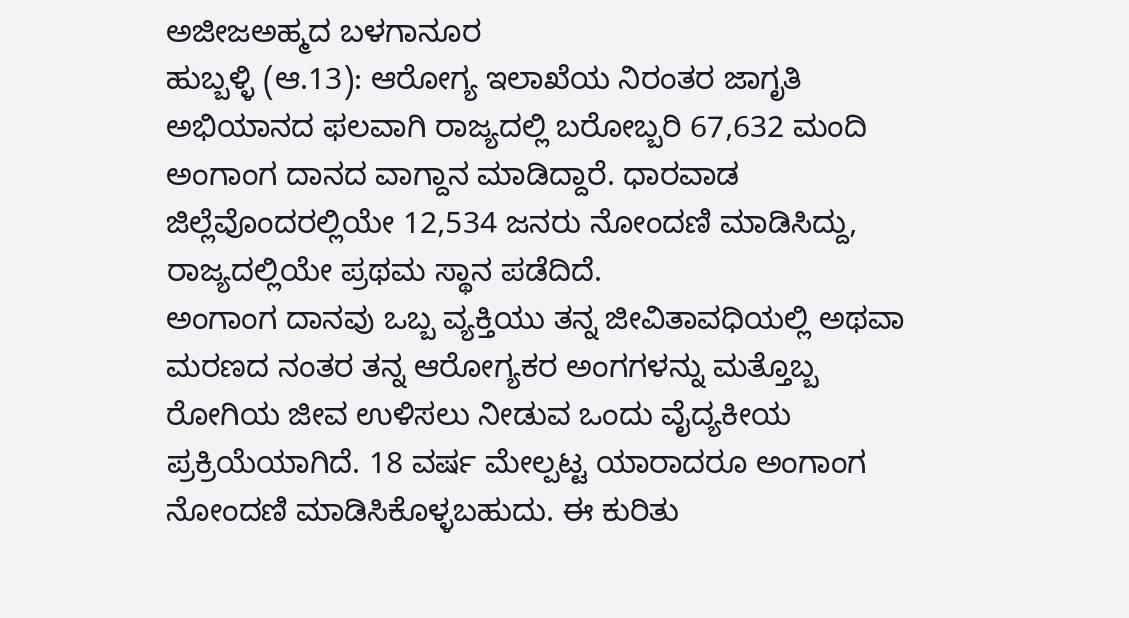ಅಜೀಜಅಹ್ಮದ ಬಳಗಾನೂರ
ಹುಬ್ಬಳ್ಳಿ (ಆ.13): ಆರೋಗ್ಯ ಇಲಾಖೆಯ ನಿರಂತರ ಜಾಗೃತಿ ಅಭಿಯಾನದ ಫಲವಾಗಿ ರಾಜ್ಯದಲ್ಲಿ ಬರೋಬ್ಬರಿ 67,632 ಮಂದಿ ಅಂಗಾಂಗ ದಾನದ ವಾಗ್ದಾನ ಮಾಡಿದ್ದಾರೆ. ಧಾರವಾಡ ಜಿಲ್ಲೆವೊಂದರಲ್ಲಿಯೇ 12,534 ಜನರು ನೋಂದಣಿ ಮಾಡಿಸಿದ್ದು, ರಾಜ್ಯದಲ್ಲಿಯೇ ಪ್ರಥಮ ಸ್ಥಾನ ಪಡೆದಿದೆ.
ಅಂಗಾಂಗ ದಾನವು ಒಬ್ಬ ವ್ಯಕ್ತಿಯು ತನ್ನ ಜೀವಿತಾವಧಿಯಲ್ಲಿ ಅಥವಾ ಮರಣದ ನಂತರ ತನ್ನ ಆರೋಗ್ಯಕರ ಅಂಗಗಳನ್ನು ಮತ್ತೊಬ್ಬ ರೋಗಿಯ ಜೀವ ಉಳಿಸಲು ನೀಡುವ ಒಂದು ವೈದ್ಯಕೀಯ ಪ್ರಕ್ರಿಯೆಯಾಗಿದೆ. 18 ವರ್ಷ ಮೇಲ್ಪಟ್ಟ ಯಾರಾದರೂ ಅಂಗಾಂಗ ನೋಂದಣಿ ಮಾಡಿಸಿಕೊಳ್ಳಬಹುದು. ಈ ಕುರಿತು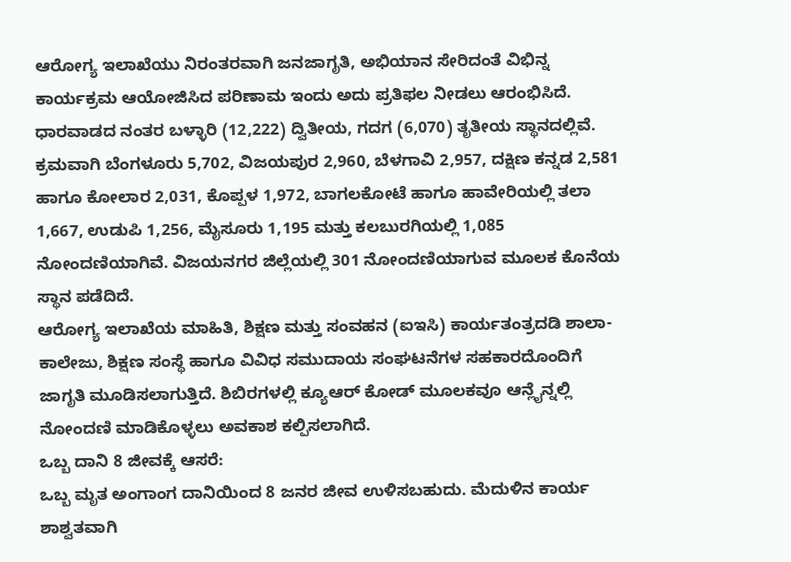ಆರೋಗ್ಯ ಇಲಾಖೆಯು ನಿರಂತರವಾಗಿ ಜನಜಾಗೃತಿ, ಅಭಿಯಾನ ಸೇರಿದಂತೆ ವಿಭಿನ್ನ ಕಾರ್ಯಕ್ರಮ ಆಯೋಜಿಸಿದ ಪರಿಣಾಮ ಇಂದು ಅದು ಪ್ರತಿಫಲ ನೀಡಲು ಆರಂಭಿಸಿದೆ.
ಧಾರವಾಡದ ನಂತರ ಬಳ್ಳಾರಿ (12,222) ದ್ವಿತೀಯ, ಗದಗ (6,070) ತೃತೀಯ ಸ್ಥಾನದಲ್ಲಿವೆ. ಕ್ರಮವಾಗಿ ಬೆಂಗಳೂರು 5,702, ವಿಜಯಪುರ 2,960, ಬೆಳಗಾವಿ 2,957, ದಕ್ಷಿಣ ಕನ್ನಡ 2,581 ಹಾಗೂ ಕೋಲಾರ 2,031, ಕೊಪ್ಪಳ 1,972, ಬಾಗಲಕೋಟೆ ಹಾಗೂ ಹಾವೇರಿಯಲ್ಲಿ ತಲಾ 1,667, ಉಡುಪಿ 1,256, ಮೈಸೂರು 1,195 ಮತ್ತು ಕಲಬುರಗಿಯಲ್ಲಿ 1,085 ನೋಂದಣಿಯಾಗಿವೆ. ವಿಜಯನಗರ ಜಿಲ್ಲೆಯಲ್ಲಿ 301 ನೋಂದಣಿಯಾಗುವ ಮೂಲಕ ಕೊನೆಯ ಸ್ಥಾನ ಪಡೆದಿದೆ.
ಆರೋಗ್ಯ ಇಲಾಖೆಯ ಮಾಹಿತಿ, ಶಿಕ್ಷಣ ಮತ್ತು ಸಂವಹನ (ಐಇಸಿ) ಕಾರ್ಯತಂತ್ರದಡಿ ಶಾಲಾ- ಕಾಲೇಜು, ಶಿಕ್ಷಣ ಸಂಸ್ಥೆ ಹಾಗೂ ವಿವಿಧ ಸಮುದಾಯ ಸಂಘಟನೆಗಳ ಸಹಕಾರದೊಂದಿಗೆ ಜಾಗೃತಿ ಮೂಡಿಸಲಾಗುತ್ತಿದೆ. ಶಿಬಿರಗಳಲ್ಲಿ ಕ್ಯೂಆರ್ ಕೋಡ್ ಮೂಲಕವೂ ಆನ್ಲೈನ್ನಲ್ಲಿ ನೋಂದಣಿ ಮಾಡಿಕೊಳ್ಳಲು ಅವಕಾಶ ಕಲ್ಪಿಸಲಾಗಿದೆ.
ಒಬ್ಬ ದಾನಿ 8 ಜೀವಕ್ಕೆ ಆಸರೆ:
ಒಬ್ಬ ಮೃತ ಅಂಗಾಂಗ ದಾನಿಯಿಂದ 8 ಜನರ ಜೀವ ಉಳಿಸಬಹುದು. ಮೆದುಳಿನ ಕಾರ್ಯ ಶಾಶ್ವತವಾಗಿ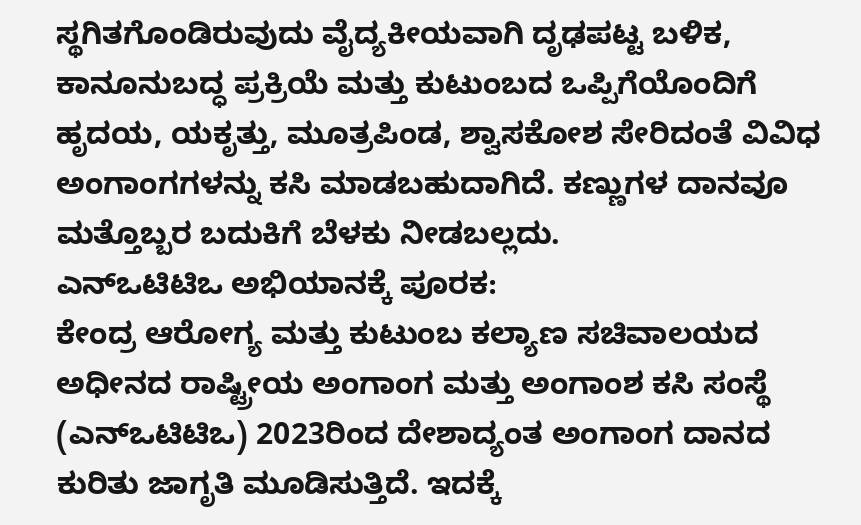ಸ್ಥಗಿತಗೊಂಡಿರುವುದು ವೈದ್ಯಕೀಯವಾಗಿ ದೃಢಪಟ್ಟ ಬಳಿಕ, ಕಾನೂನುಬದ್ಧ ಪ್ರಕ್ರಿಯೆ ಮತ್ತು ಕುಟುಂಬದ ಒಪ್ಪಿಗೆಯೊಂದಿಗೆ ಹೃದಯ, ಯಕೃತ್ತು, ಮೂತ್ರಪಿಂಡ, ಶ್ವಾಸಕೋಶ ಸೇರಿದಂತೆ ವಿವಿಧ ಅಂಗಾಂಗಗಳನ್ನು ಕಸಿ ಮಾಡಬಹುದಾಗಿದೆ. ಕಣ್ಣುಗಳ ದಾನವೂ ಮತ್ತೊಬ್ಬರ ಬದುಕಿಗೆ ಬೆಳಕು ನೀಡಬಲ್ಲದು.
ಎನ್ಒಟಿಟಿಒ ಅಭಿಯಾನಕ್ಕೆ ಪೂರಕ:
ಕೇಂದ್ರ ಆರೋಗ್ಯ ಮತ್ತು ಕುಟುಂಬ ಕಲ್ಯಾಣ ಸಚಿವಾಲಯದ ಅಧೀನದ ರಾಷ್ಟ್ರೀಯ ಅಂಗಾಂಗ ಮತ್ತು ಅಂಗಾಂಶ ಕಸಿ ಸಂಸ್ಥೆ (ಎನ್ಒಟಿಟಿಒ) 2023ರಿಂದ ದೇಶಾದ್ಯಂತ ಅಂಗಾಂಗ ದಾನದ ಕುರಿತು ಜಾಗೃತಿ ಮೂಡಿಸುತ್ತಿದೆ. ಇದಕ್ಕೆ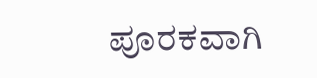ಪೂರಕವಾಗಿ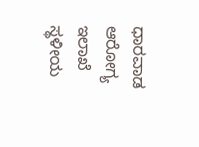ಧಾರವಾಡ ಆರೋಗ್ಯ ಇಲಾಖೆ ಸ್ಥಳೀಯ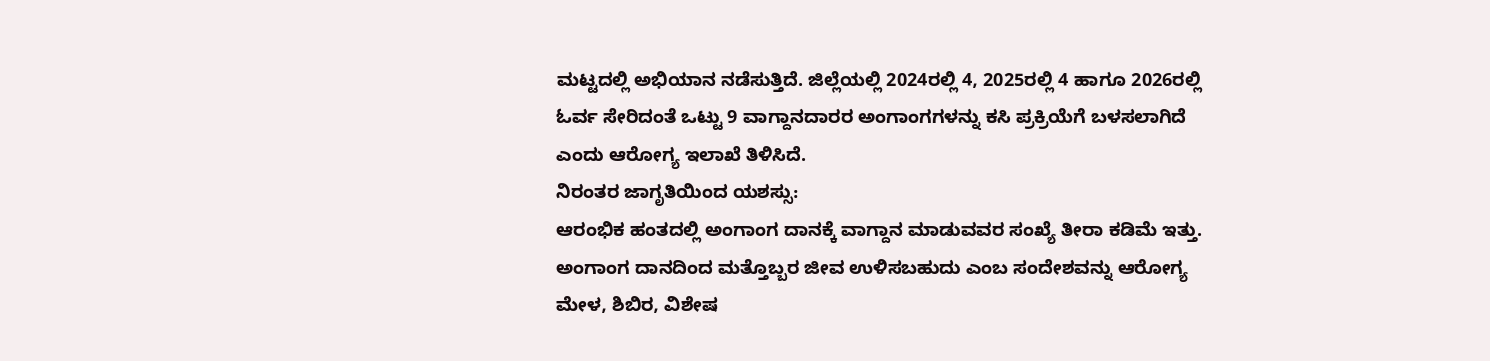ಮಟ್ಟದಲ್ಲಿ ಅಭಿಯಾನ ನಡೆಸುತ್ತಿದೆ. ಜಿಲ್ಲೆಯಲ್ಲಿ 2024ರಲ್ಲಿ 4, 2025ರಲ್ಲಿ 4 ಹಾಗೂ 2026ರಲ್ಲಿ ಓರ್ವ ಸೇರಿದಂತೆ ಒಟ್ಟು 9 ವಾಗ್ದಾನದಾರರ ಅಂಗಾಂಗಗಳನ್ನು ಕಸಿ ಪ್ರಕ್ರಿಯೆಗೆ ಬಳಸಲಾಗಿದೆ ಎಂದು ಆರೋಗ್ಯ ಇಲಾಖೆ ತಿಳಿಸಿದೆ.
ನಿರಂತರ ಜಾಗೃತಿಯಿಂದ ಯಶಸ್ಸು:
ಆರಂಭಿಕ ಹಂತದಲ್ಲಿ ಅಂಗಾಂಗ ದಾನಕ್ಕೆ ವಾಗ್ದಾನ ಮಾಡುವವರ ಸಂಖ್ಯೆ ತೀರಾ ಕಡಿಮೆ ಇತ್ತು. ಅಂಗಾಂಗ ದಾನದಿಂದ ಮತ್ತೊಬ್ಬರ ಜೀವ ಉಳಿಸಬಹುದು ಎಂಬ ಸಂದೇಶವನ್ನು ಆರೋಗ್ಯ ಮೇಳ, ಶಿಬಿರ, ವಿಶೇಷ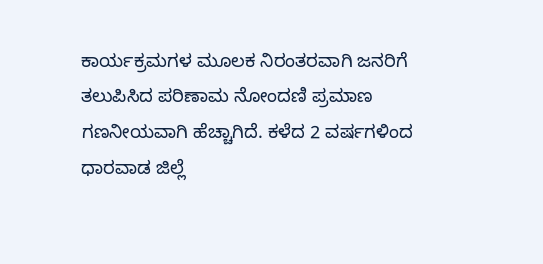ಕಾರ್ಯಕ್ರಮಗಳ ಮೂಲಕ ನಿರಂತರವಾಗಿ ಜನರಿಗೆ ತಲುಪಿಸಿದ ಪರಿಣಾಮ ನೋಂದಣಿ ಪ್ರಮಾಣ ಗಣನೀಯವಾಗಿ ಹೆಚ್ಚಾಗಿದೆ. ಕಳೆದ 2 ವರ್ಷಗಳಿಂದ ಧಾರವಾಡ ಜಿಲ್ಲೆ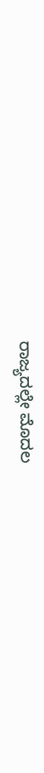ರಾಜ್ಯದಲ್ಲೇ ಮೊದಲ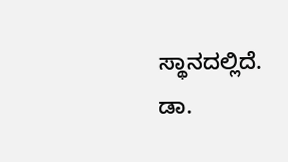ಸ್ಥಾನದಲ್ಲಿದೆ.
ಡಾ.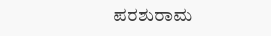ಪರಶುರಾಮ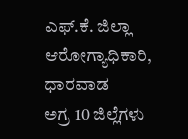ಎಫ್.ಕೆ. ಜಿಲ್ಲಾ ಆರೋಗ್ಯಾಧಿಕಾರಿ, ಧಾರವಾಡ
ಅಗ್ರ 10 ಜಿಲ್ಲೆಗಳು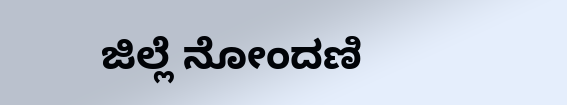ಜಿಲ್ಲೆ ನೋಂದಣಿ